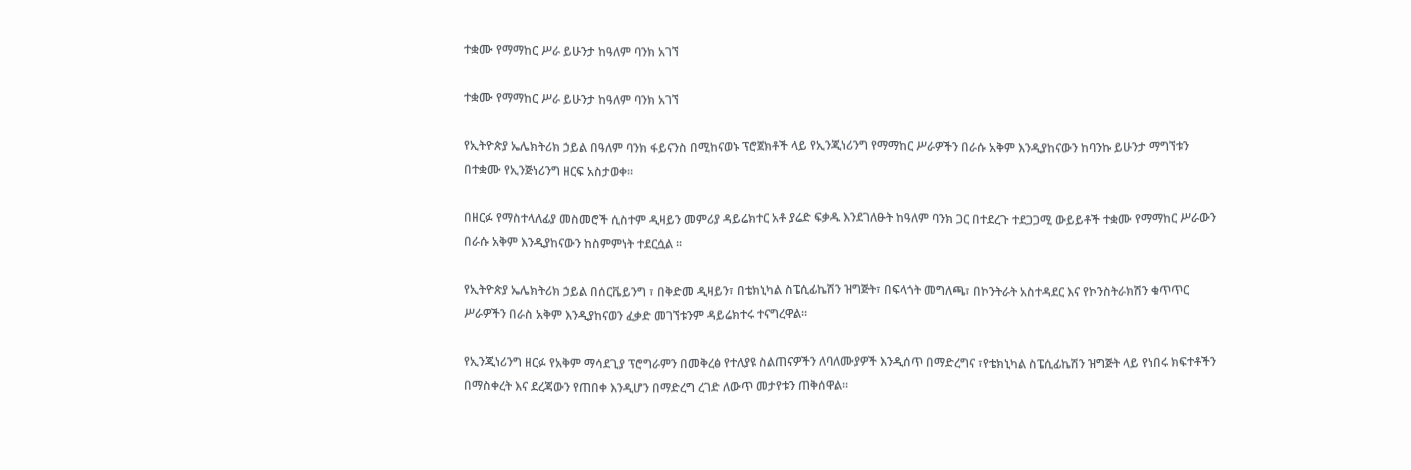ተቋሙ የማማከር ሥራ ይሁንታ ከዓለም ባንክ አገኘ

ተቋሙ የማማከር ሥራ ይሁንታ ከዓለም ባንክ አገኘ

የኢትዮጵያ ኤሌክትሪክ ኃይል በዓለም ባንክ ፋይናንስ በሚከናወኑ ፕሮጀክቶች ላይ የኢንጂነሪንግ የማማከር ሥራዎችን በራሱ አቅም እንዲያከናውን ከባንኩ ይሁንታ ማግኘቱን በተቋሙ የኢንጅነሪንግ ዘርፍ አስታወቀ፡፡

በዘርፉ የማስተላለፊያ መስመሮች ሲስተም ዲዛይን መምሪያ ዳይሬክተር አቶ ያሬድ ፍቃዱ እንደገለፁት ከዓለም ባንክ ጋር በተደረጉ ተደጋጋሚ ውይይቶች ተቋሙ የማማከር ሥራውን በራሱ አቅም እንዲያከናውን ከስምምነት ተደርሷል ፡፡

የኢትዮጵያ ኤሌክትሪክ ኃይል በሰርቬይንግ ፣ በቅድመ ዲዛይን፣ በቴክኒካል ስፔሲፊኬሽን ዝግጅት፣ በፍላጎት መግለጫ፣ በኮንትራት አስተዳደር እና የኮንስትራክሽን ቁጥጥር ሥራዎችን በራስ አቅም እንዲያከናወን ፈቃድ መገኘቱንም ዳይሬክተሩ ተናግረዋል፡፡

የኢንጂነሪንግ ዘርፉ የአቅም ማሳደጊያ ፕሮግራምን በመቅረፅ የተለያዩ ስልጠናዎችን ለባለሙያዎች እንዲሰጥ በማድረግና ፣የቴክኒካል ስፔሲፊኬሽን ዝግጅት ላይ የነበሩ ክፍተቶችን በማስቀረት እና ደረጃውን የጠበቀ እንዲሆን በማድረግ ረገድ ለውጥ መታየቱን ጠቅሰዋል።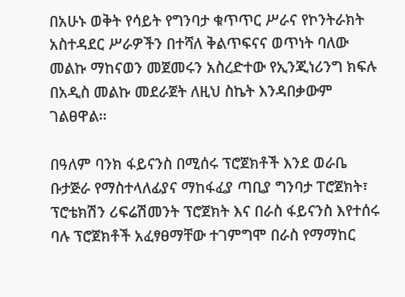በአሁኑ ወቅት የሳይት የግንባታ ቁጥጥር ሥራና የኮንትራክት አስተዳደር ሥራዎችን በተሻለ ቅልጥፍናና ወጥነት ባለው መልኩ ማከናወን መጀመሩን አስረድተው የኢንጂነሪንግ ክፍሉ በአዲስ መልኩ መደራጀት ለዚህ ስኬት እንዳበቃውም ገልፀዋል፡፡

በዓለም ባንክ ፋይናንስ በሚሰሩ ፕሮጀክቶች እንደ ወራቤ ቡታጅራ የማስተላለፊያና ማከፋፈያ ጣቢያ ግንባታ ፐሮጀክት፣ ፕሮቴክሽን ሪፍሬሽመንት ፕሮጀክት እና በራስ ፋይናንስ እየተሰሩ ባሉ ፕሮጀክቶች አፈፃፀማቸው ተገምግሞ በራስ የማማከር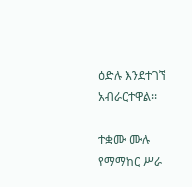ዕድሉ እንደተገኘ አብራርተዋል፡፡

ተቋሙ ሙሉ የማማከር ሥራ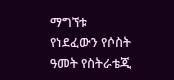ማግኘቱ የነደፈውን የሶስት ዓመት የስትራቴጂ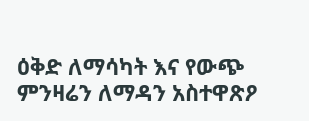ዕቅድ ለማሳካት እና የውጭ ምንዛሬን ለማዳን አስተዋጽዖ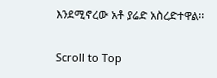እንደሚኖረው አቶ ያሬድ አስረድተዋል፡፡

Scroll to Top